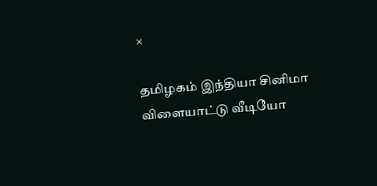×

தமிழகம் இந்தியா சினிமா விளையாட்டு வீடியோ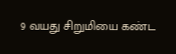9 வயது சிறுமியை கண்ட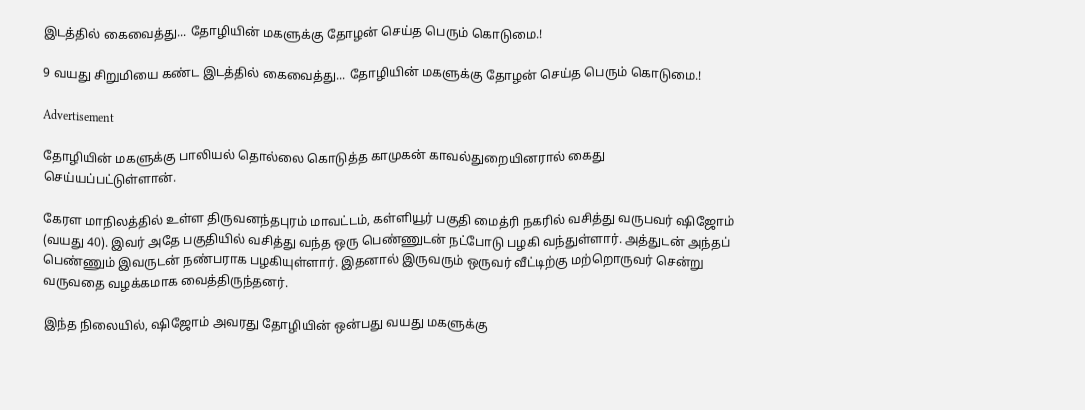இடத்தில் கைவைத்து... தோழியின் மகளுக்கு தோழன் செய்த பெரும் கொடுமை.!

9 வயது சிறுமியை கண்ட இடத்தில் கைவைத்து... தோழியின் மகளுக்கு தோழன் செய்த பெரும் கொடுமை.!

Advertisement

தோழியின் மகளுக்கு பாலியல் தொல்லை கொடுத்த காமுகன் காவல்துறையினரால் கைது செய்யப்பட்டுள்ளான்.

கேரள மாநிலத்தில் உள்ள திருவனந்தபுரம் மாவட்டம், கள்ளியூர் பகுதி மைத்ரி நகரில் வசித்து வருபவர் ஷிஜோம் (வயது 40). இவர் அதே பகுதியில் வசித்து வந்த ஒரு பெண்ணுடன் நட்போடு பழகி வந்துள்ளார். அத்துடன் அந்தப் பெண்ணும் இவருடன் நண்பராக பழகியுள்ளார். இதனால் இருவரும் ஒருவர் வீட்டிற்கு மற்றொருவர் சென்று வருவதை வழக்கமாக வைத்திருந்தனர்.

இந்த நிலையில், ஷிஜோம் அவரது தோழியின் ஒன்பது வயது மகளுக்கு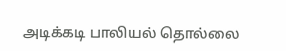அடிக்கடி பாலியல் தொல்லை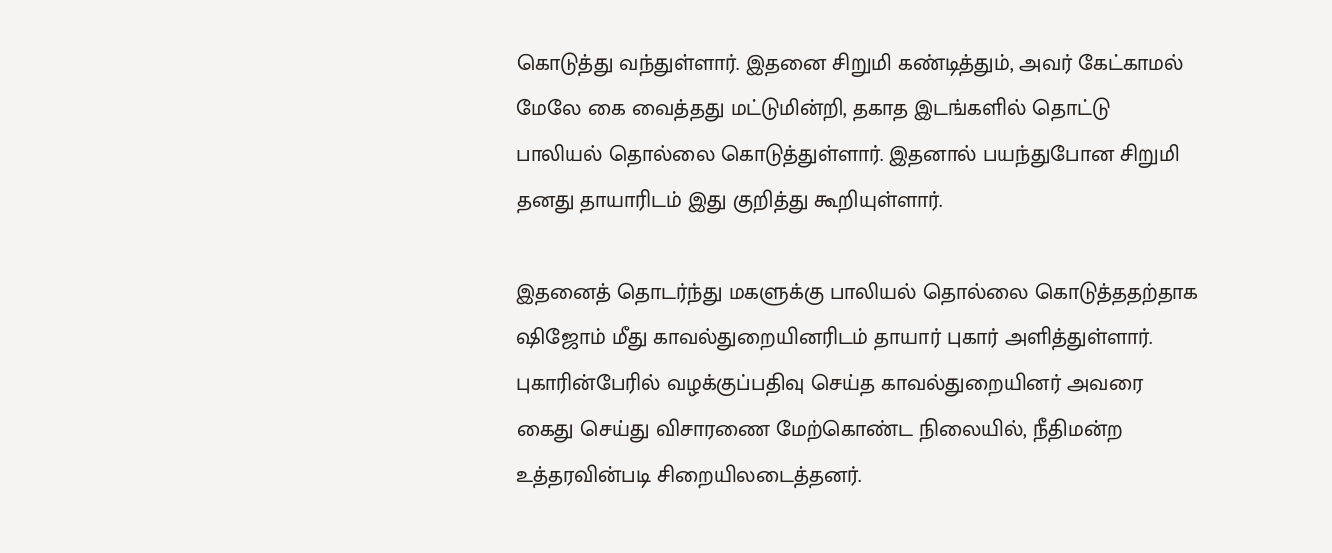கொடுத்து வந்துள்ளார். இதனை சிறுமி கண்டித்தும், அவர் கேட்காமல் மேலே கை வைத்தது மட்டுமின்றி, தகாத இடங்களில் தொட்டு பாலியல் தொல்லை கொடுத்துள்ளார். இதனால் பயந்துபோன சிறுமி தனது தாயாரிடம் இது குறித்து கூறியுள்ளார்.

இதனைத் தொடர்ந்து மகளுக்கு பாலியல் தொல்லை கொடுத்ததற்தாக ஷிஜோம் மீது காவல்துறையினரிடம் தாயார் புகார் அளித்துள்ளார். புகாரின்பேரில் வழக்குப்பதிவு செய்த காவல்துறையினர் அவரை கைது செய்து விசாரணை மேற்கொண்ட நிலையில், நீதிமன்ற உத்தரவின்படி சிறையிலடைத்தனர்.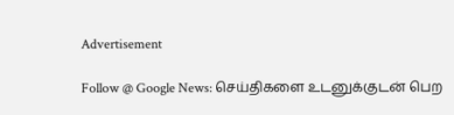Advertisement

Follow @ Google News: செய்திகளை உடனுக்குடன் பெற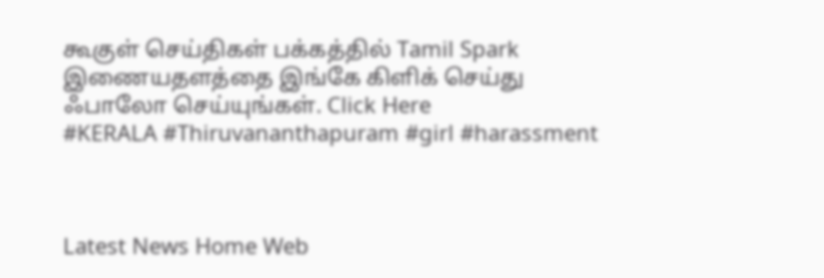கூகுள் செய்திகள் பக்கத்தில் Tamil Spark இணையதளத்தை இங்கே கிளிக் செய்து ஃபாலோ செய்யுங்கள். Click Here
#KERALA #Thiruvananthapuram #girl #harassment



Latest News Home Web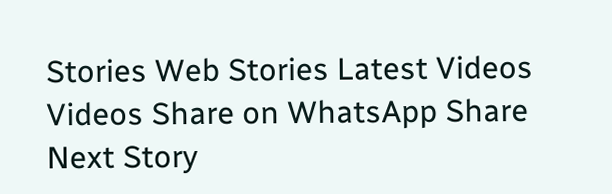Stories Web Stories Latest Videos Videos Share on WhatsApp Share
Next Story